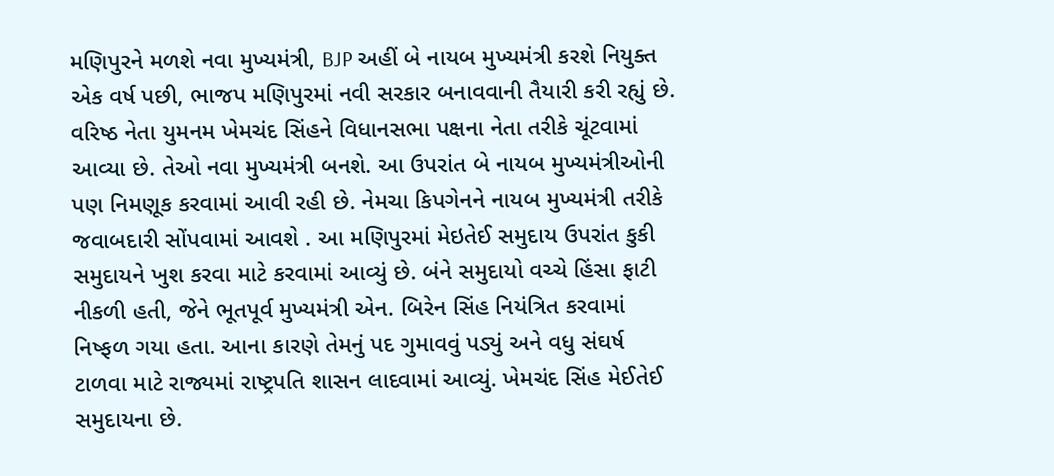મણિપુરને મળશે નવા મુખ્યમંત્રી, BJP અહીં બે નાયબ મુખ્યમંત્રી કરશે નિયુક્ત
એક વર્ષ પછી, ભાજપ મણિપુરમાં નવી સરકાર બનાવવાની તૈયારી કરી રહ્યું છે. વરિષ્ઠ નેતા યુમનમ ખેમચંદ સિંહને વિધાનસભા પક્ષના નેતા તરીકે ચૂંટવામાં આવ્યા છે. તેઓ નવા મુખ્યમંત્રી બનશે. આ ઉપરાંત બે નાયબ મુખ્યમંત્રીઓની પણ નિમણૂક કરવામાં આવી રહી છે. નેમચા કિપગેનને નાયબ મુખ્યમંત્રી તરીકે જવાબદારી સોંપવામાં આવશે . આ મણિપુરમાં મેઇતેઈ સમુદાય ઉપરાંત કુકી સમુદાયને ખુશ કરવા માટે કરવામાં આવ્યું છે. બંને સમુદાયો વચ્ચે હિંસા ફાટી નીકળી હતી, જેને ભૂતપૂર્વ મુખ્યમંત્રી એન. બિરેન સિંહ નિયંત્રિત કરવામાં નિષ્ફળ ગયા હતા. આના કારણે તેમનું પદ ગુમાવવું પડ્યું અને વધુ સંઘર્ષ ટાળવા માટે રાજ્યમાં રાષ્ટ્રપતિ શાસન લાદવામાં આવ્યું. ખેમચંદ સિંહ મેઈતેઈ સમુદાયના છે.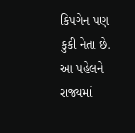કિપગેન પણ કુકી નેતા છે. આ પહેલને રાજ્યમાં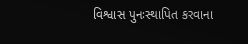વિશ્વાસ પુનઃસ્થાપિત કરવાના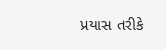પ્રયાસ તરીકે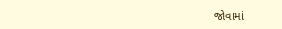જોવામાં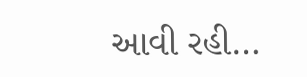આવી રહી…